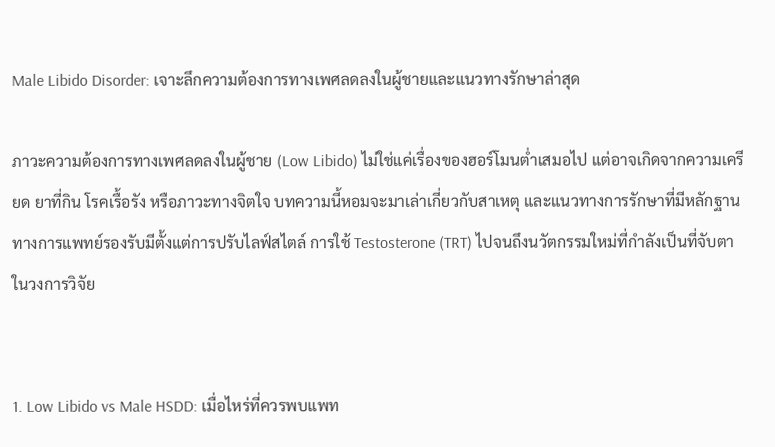Male Libido Disorder: เจาะลึกความต้องการทางเพศลดลงในผู้ชายและแนวทางรักษาล่าสุด

ภาวะความต้องการทางเพศลดลงในผู้ชาย (Low Libido) ไม่ใช่แค่เรื่องของฮอร์โมนต่ำเสมอไป แต่อาจเกิดจากความเครียด ยาที่กิน โรคเรื้อรัง หรือภาวะทางจิตใจ บทความนี้หอมจะมาเล่าเกี่ยวกับสาเหตุ และแนวทางการรักษาที่มีหลักฐานทางการแพทย์รองรับมีตั้งแต่การปรับไลฟ์สไตล์ การใช้ Testosterone (TRT) ไปจนถึงนวัตกรรมใหม่ที่กำลังเป็นที่จับตาในวงการวิจัย


1. Low Libido vs Male HSDD: เมื่อไหร่ที่ควรพบแพท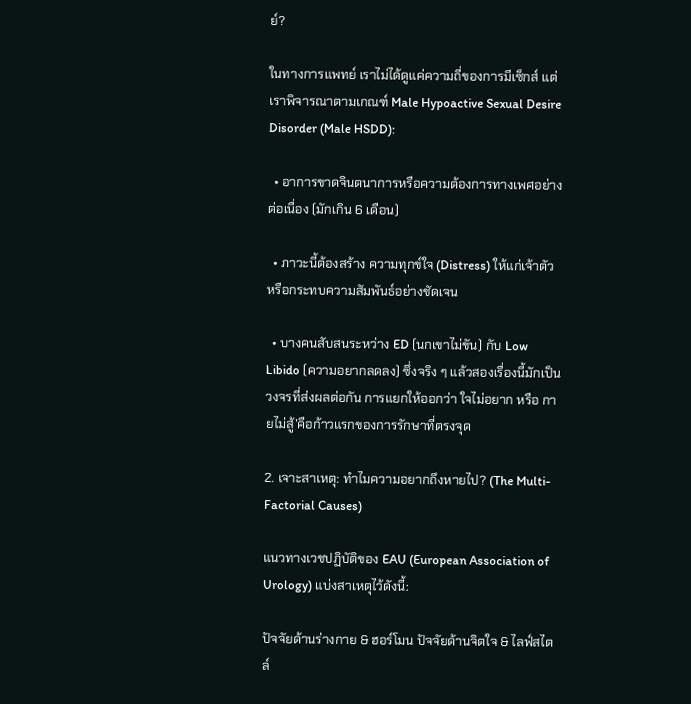ย์?

ในทางการแพทย์ เราไม่ได้ดูแค่ความถี่ของการมีเซ็กส์ แต่เราพิจารณาตามเกณฑ์ Male Hypoactive Sexual Desire Disorder (Male HSDD):

  • อาการขาดจินตนาการหรือความต้องการทางเพศอย่างต่อเนื่อง (มักเกิน 6 เดือน)

  • ภาวะนี้ต้องสร้าง ความทุกข์ใจ (Distress) ให้แก่เจ้าตัว หรือกระทบความสัมพันธ์อย่างชัดเจน

  • บางคนสับสนระหว่าง ED (นกเขาไม่ขัน) กับ Low Libido (ความอยากลดลง) ซึ่งจริง ๆ แล้วสองเรื่องนี้มักเป็นวงจรที่ส่งผลต่อกัน การแยกให้ออกว่า ใจไม่อยาก หรือ กายไม่สู้’คือก้าวแรกของการรักษาที่ตรงจุด

2. เจาะสาเหตุ: ทำไมความอยากถึงหายไป? (The Multi-Factorial Causes)

แนวทางเวชปฏิบัติของ EAU (European Association of Urology) แบ่งสาเหตุไว้ดังนี้:

ปัจจัยด้านร่างกาย & ฮอร์โมน ปัจจัยด้านจิตใจ & ไลฟ์สไตล์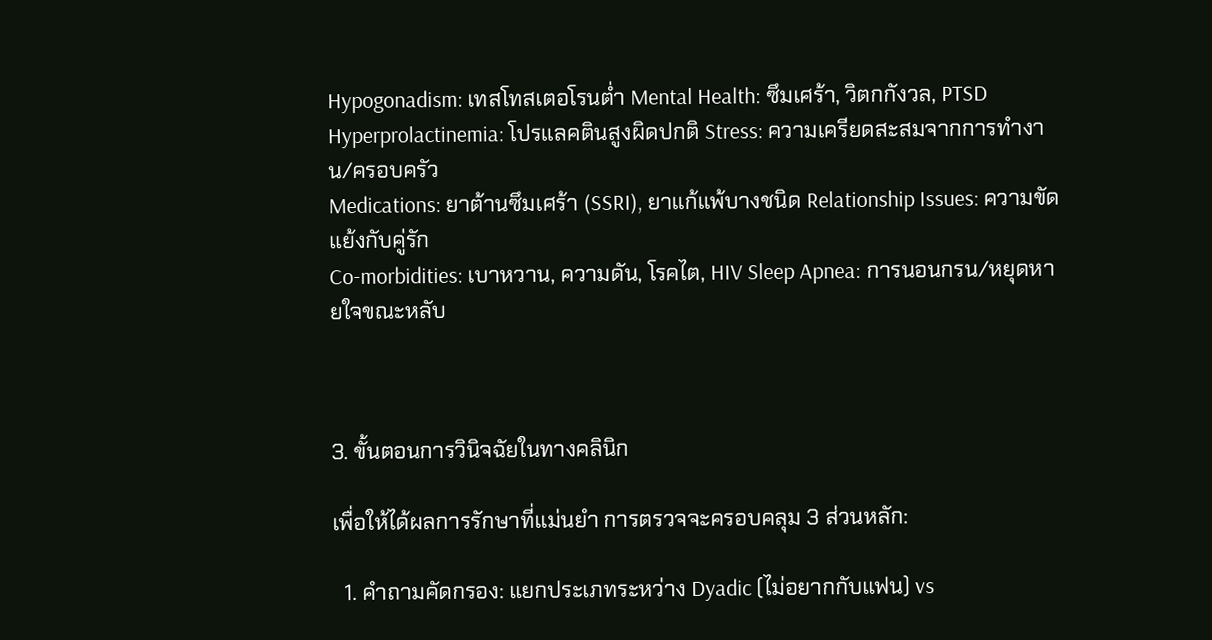Hypogonadism: เทสโทสเตอโรนต่ำ Mental Health: ซึมเศร้า, วิตกกังวล, PTSD
Hyperprolactinemia: โปรแลคตินสูงผิดปกติ Stress: ความเครียดสะสมจากการทำงาน/ครอบครัว
Medications: ยาต้านซึมเศร้า (SSRI), ยาแก้แพ้บางชนิด Relationship Issues: ความขัดแย้งกับคู่รัก
Co-morbidities: เบาหวาน, ความดัน, โรคไต, HIV Sleep Apnea: การนอนกรน/หยุดหายใจขณะหลับ



3. ขั้นตอนการวินิจฉัยในทางคลินิก

เพื่อให้ได้ผลการรักษาที่แม่นยำ การตรวจจะครอบคลุม 3 ส่วนหลัก:

  1. คำถามคัดกรอง: แยกประเภทระหว่าง Dyadic (ไม่อยากกับแฟน) vs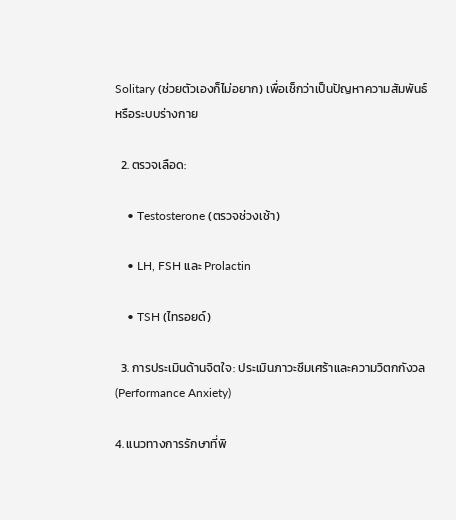Solitary (ช่วยตัวเองก็ไม่อยาก) เพื่อเช็กว่าเป็นปัญหาความสัมพันธ์หรือระบบร่างกาย

  2. ตรวจเลือด:

    • Testosterone (ตรวจช่วงเช้า)

    • LH, FSH และ Prolactin

    • TSH (ไทรอยด์)

  3. การประเมินด้านจิตใจ: ประเมินภาวะซึมเศร้าและความวิตกกังวล (Performance Anxiety)

4. แนวทางการรักษาที่พิ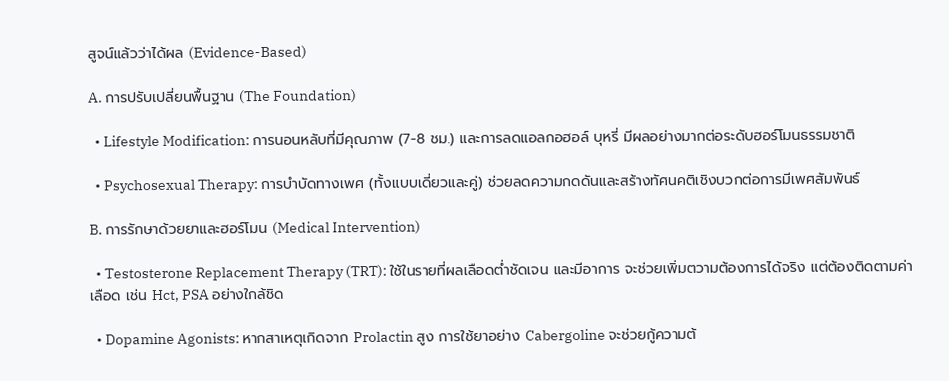สูจน์แล้วว่าได้ผล (Evidence-Based)

A. การปรับเปลี่ยนพื้นฐาน (The Foundation)

  • Lifestyle Modification: การนอนหลับที่มีคุณภาพ (7-8 ชม.) และการลดแอลกอฮอล์ บุหรี่ มีผลอย่างมากต่อระดับฮอร์โมนธรรมชาติ

  • Psychosexual Therapy: การบำบัดทางเพศ (ทั้งแบบเดี่ยวและคู่) ช่วยลดความกดดันและสร้างทัศนคติเชิงบวกต่อการมีเพศสัมพันธ์

B. การรักษาด้วยยาและฮอร์โมน (Medical Intervention)

  • Testosterone Replacement Therapy (TRT): ใช้ในรายที่ผลเลือดต่ำชัดเจน และมีอาการ จะช่วยเพิ่มตวามต้องการได้จริง แต่ต้องติดตามค่าเลือด เช่น Hct, PSA อย่างใกล้ชิด

  • Dopamine Agonists: หากสาเหตุเกิดจาก Prolactin สูง การใช้ยาอย่าง Cabergoline จะช่วยกู้ความต้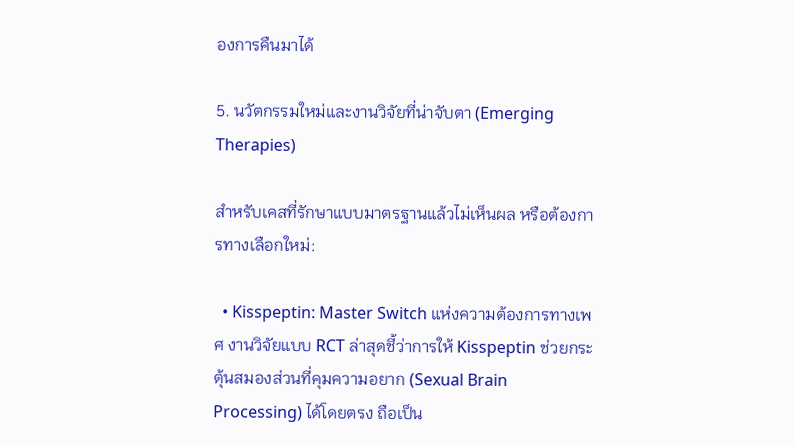องการคืนมาได้

5. นวัตกรรมใหม่และงานวิจัยที่น่าจับตา (Emerging Therapies)

สำหรับเคสที่รักษาแบบมาตรฐานแล้วไม่เห็นผล หรือต้องการทางเลือกใหม่:

  • Kisspeptin: Master Switch แห่งความต้องการทางเพศ งานวิจัยแบบ RCT ล่าสุดชี้ว่าการให้ Kisspeptin ช่วยกระตุ้นสมองส่วนที่คุมความอยาก (Sexual Brain Processing) ได้โดยตรง ถือเป็น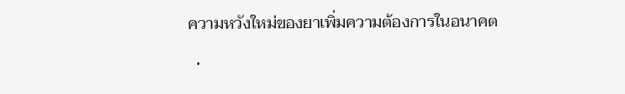ความหวังใหม่ของยาเพิ่มความต้องการในอนาคต

  •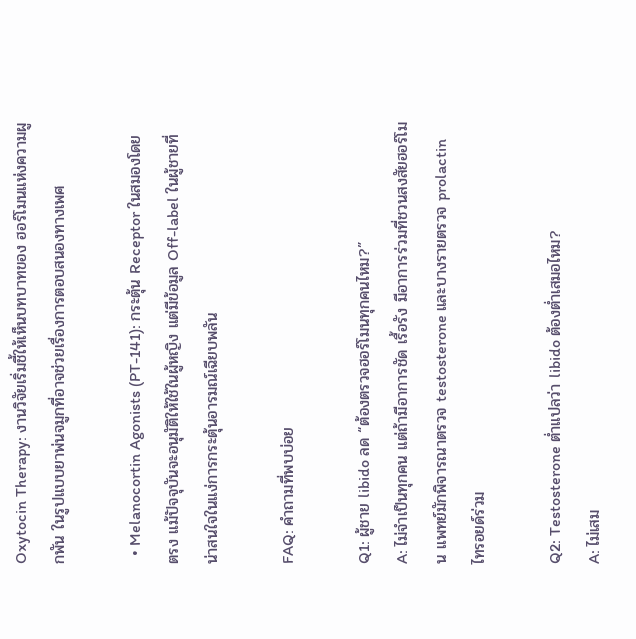Oxytocin Therapy: งานวิจัยเริ่มชี้ให้เห็นบทบาทของ ฮอร์โมนแห่งความผูกพัน ในรูปแบบยาพ่นจมูกที่อาจช่วยเรื่องการตอบสนองทางเพศ

  • Melanocortin Agonists (PT-141): กระตุ้น Receptor ในสมองโดยตรง แม้ปัจจุบันจะอนุมัติให้ใช้ในผู้หญิง แต่มีข้อมูล Off-label ในผู้ชายที่น่าสนใจในแง่การกระตุ้นอารมณ์เฉียบพลัน

FAQ: คำถามที่พบบ่อย

Q1: ผู้ชาย libido ลด “ต้องตรวจฮอร์โมนทุกคนไหม?”
A: ไม่จำเป็นทุกคน แต่ถ้ามีอาการชัด เรื้อรัง มีอาการร่วมที่ชวนสงสัยฮอร์โมน แพทย์มักพิจารณาตรวจ testosterone และบางรายตรวจ prolactin ไทรอยด์ร่วม

Q2: Testosterone ต่ำแปลว่า libido ต้องต่ำเสมอไหม?
A: ไม่เสม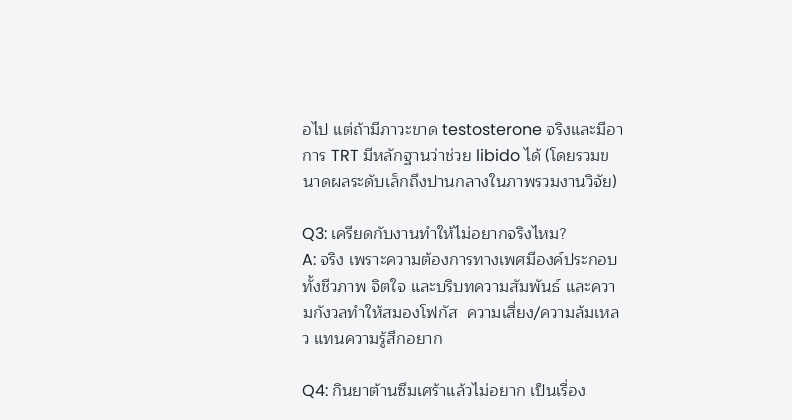อไป แต่ถ้ามีภาวะขาด testosterone จริงและมีอาการ TRT มีหลักฐานว่าช่วย libido ได้ (โดยรวมขนาดผลระดับเล็กถึงปานกลางในภาพรวมงานวิจัย)

Q3: เครียดกับงานทำให้ไม่อยากจริงไหม?
A: จริง เพราะความต้องการทางเพศมีองค์ประกอบทั้งชีวภาพ จิตใจ และบริบทความสัมพันธ์ และความกังวลทำให้สมองโฟกัส  ความเสี่ยง/ความล้มเหลว แทนความรู้สึกอยาก

Q4: กินยาต้านซึมเศร้าแล้วไม่อยาก เป็นเรื่อง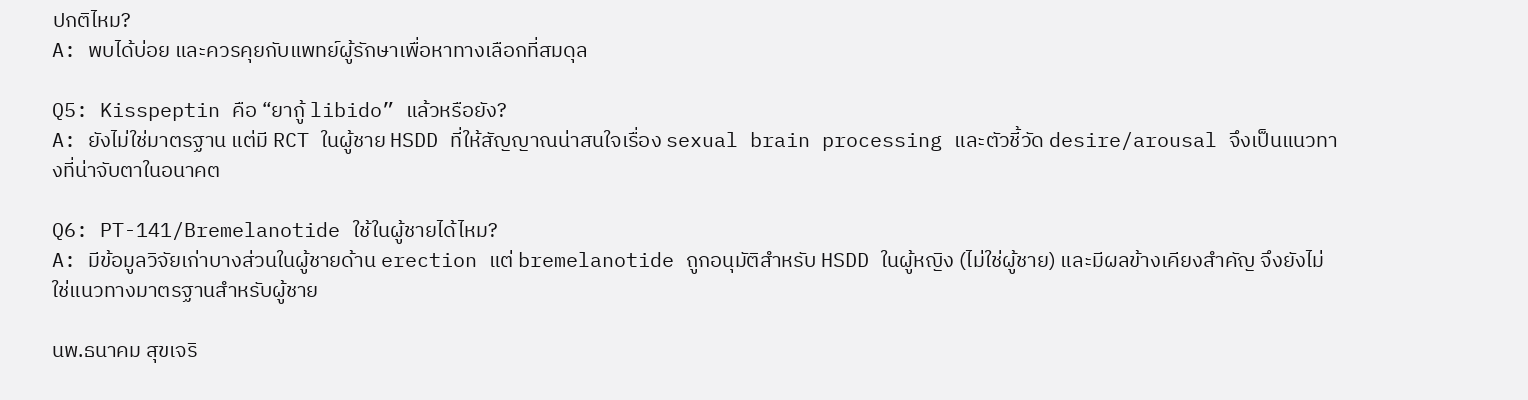ปกติไหม?
A: พบได้บ่อย และควรคุยกับแพทย์ผู้รักษาเพื่อหาทางเลือกที่สมดุล

Q5: Kisspeptin คือ “ยากู้ libido” แล้วหรือยัง?
A: ยังไม่ใช่มาตรฐาน แต่มี RCT ในผู้ชาย HSDD ที่ให้สัญญาณน่าสนใจเรื่อง sexual brain processing และตัวชี้วัด desire/arousal จึงเป็นแนวทางที่น่าจับตาในอนาคต

Q6: PT-141/Bremelanotide ใช้ในผู้ชายได้ไหม?
A: มีข้อมูลวิจัยเก่าบางส่วนในผู้ชายด้าน erection แต่ bremelanotide ถูกอนุมัติสำหรับ HSDD ในผู้หญิง (ไม่ใช่ผู้ชาย) และมีผลข้างเคียงสำคัญ จึงยังไม่ใช่แนวทางมาตรฐานสำหรับผู้ชาย

นพ.ธนาคม สุขเจริ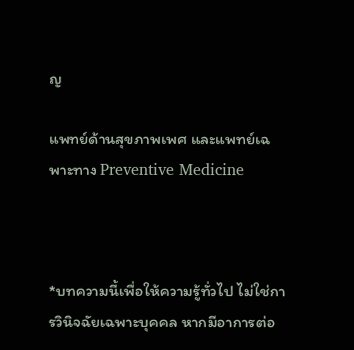ญ

แพทย์ด้านสุขภาพเพศ และแพทย์เฉพาะทาง Preventive Medicine



*บทความนี้เพื่อให้ความรู้ทั่วไป ไม่ใช่การวินิจฉัยเฉพาะบุคคล หากมีอาการต่อ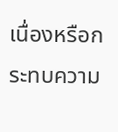เนื่องหรือกระทบความ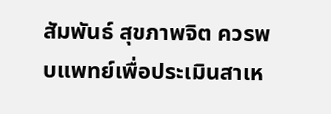สัมพันธ์ สุขภาพจิต ควรพบแพทย์เพื่อประเมินสาเห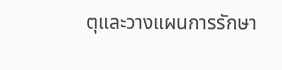ตุและวางแผนการรักษา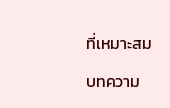ที่เหมาะสม

บทความ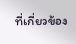ที่เกี่ยวข้อง